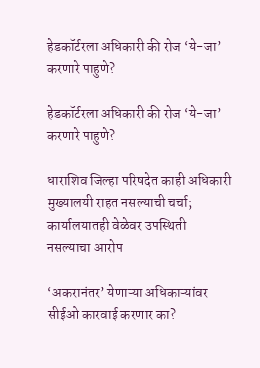हेडकॉर्टरला अधिकारी की रोज ‘ये-जा’ करणारे पाहुणे?

हेडकॉर्टरला अधिकारी की रोज ‘ये-जा’ करणारे पाहुणे?

धाराशिव जिल्हा परिषदेत काही अधिकारी मुख्यालयी राहत नसल्याची चर्चा; कार्यालयातही वेळेवर उपस्थिती नसल्याचा आरोप

‘अकरानंतर’ येणाऱ्या अधिकाऱ्यांवर सीईओ कारवाई करणार का?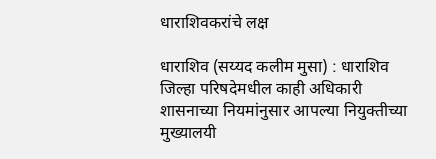धाराशिवकरांचे लक्ष

धाराशिव (सय्यद कलीम मुसा) : धाराशिव जिल्हा परिषदेमधील काही अधिकारी शासनाच्या नियमांनुसार आपल्या नियुक्तीच्या मुख्यालयी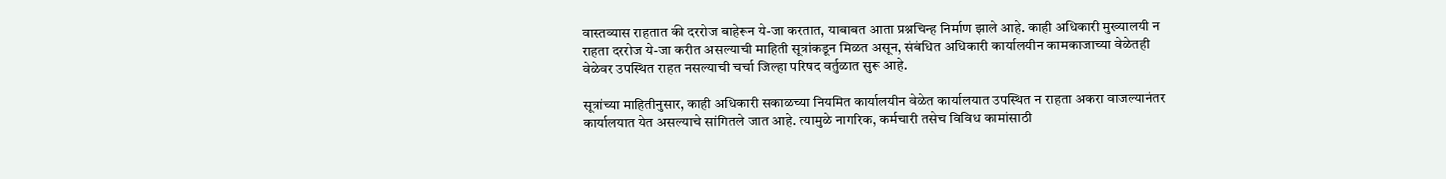वास्तव्यास राहतात की दररोज बाहेरून ये-जा करतात, याबाबत आता प्रश्नचिन्ह निर्माण झाले आहे. काही अधिकारी मुख्यालयी न राहता दररोज ये-जा करीत असल्याची माहिती सूत्रांकडून मिळत असून, संबंधित अधिकारी कार्यालयीन कामकाजाच्या वेळेतही वेळेवर उपस्थित राहत नसल्याची चर्चा जिल्हा परिषद वर्तुळात सुरू आहे.

सूत्रांच्या माहितीनुसार, काही अधिकारी सकाळच्या नियमित कार्यालयीन वेळेत कार्यालयात उपस्थित न राहता अकरा वाजल्यानंतर कार्यालयात येत असल्याचे सांगितले जात आहे. त्यामुळे नागरिक, कर्मचारी तसेच विविध कामांसाठी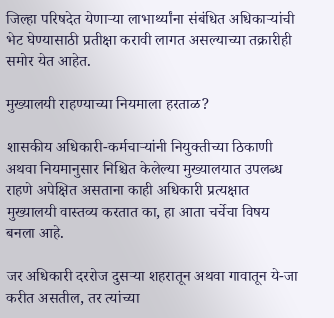जिल्हा परिषदेत येणाऱ्या लाभार्थ्यांना संबंधित अधिकाऱ्यांची भेट घेण्यासाठी प्रतीक्षा करावी लागत असल्याच्या तक्रारीही समोर येत आहेत.

मुख्यालयी राहण्याच्या नियमाला हरताळ?

शासकीय अधिकारी-कर्मचाऱ्यांनी नियुक्तीच्या ठिकाणी अथवा नियमानुसार निश्चित केलेल्या मुख्यालयात उपलब्ध राहणे अपेक्षित असताना काही अधिकारी प्रत्यक्षात मुख्यालयी वास्तव्य करतात का, हा आता चर्चेचा विषय बनला आहे.

जर अधिकारी दररोज दुसऱ्या शहरातून अथवा गावातून ये-जा करीत असतील, तर त्यांच्या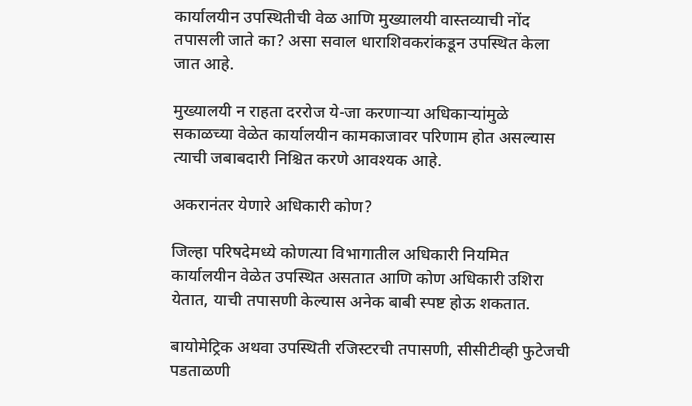कार्यालयीन उपस्थितीची वेळ आणि मुख्यालयी वास्तव्याची नोंद तपासली जाते का? असा सवाल धाराशिवकरांकडून उपस्थित केला जात आहे.

मुख्यालयी न राहता दररोज ये-जा करणाऱ्या अधिकाऱ्यांमुळे सकाळच्या वेळेत कार्यालयीन कामकाजावर परिणाम होत असल्यास त्याची जबाबदारी निश्चित करणे आवश्यक आहे.

अकरानंतर येणारे अधिकारी कोण?

जिल्हा परिषदेमध्ये कोणत्या विभागातील अधिकारी नियमित कार्यालयीन वेळेत उपस्थित असतात आणि कोण अधिकारी उशिरा येतात, याची तपासणी केल्यास अनेक बाबी स्पष्ट होऊ शकतात.

बायोमेट्रिक अथवा उपस्थिती रजिस्टरची तपासणी, सीसीटीव्ही फुटेजची पडताळणी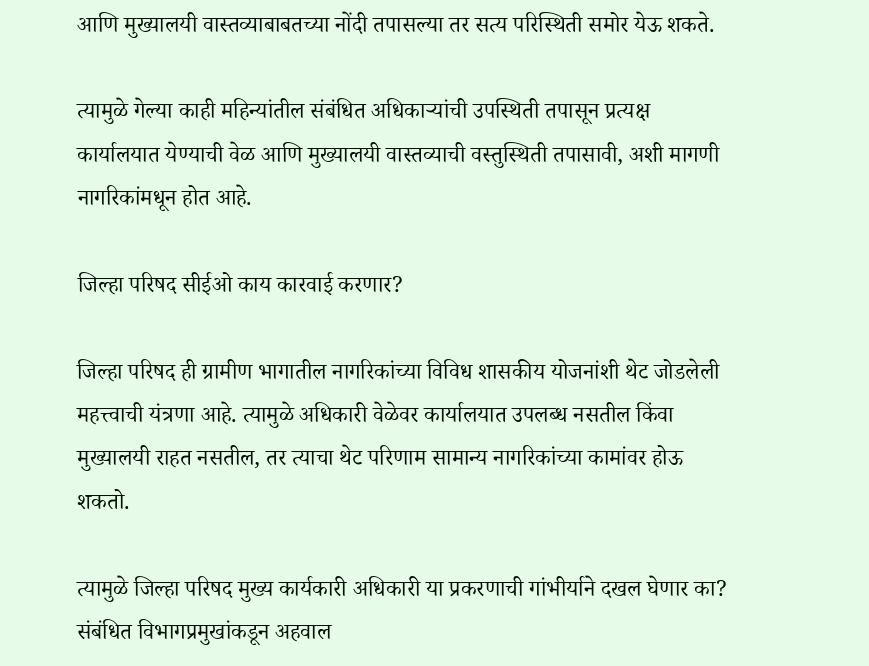आणि मुख्यालयी वास्तव्याबाबतच्या नोंदी तपासल्या तर सत्य परिस्थिती समोर येऊ शकते.

त्यामुळे गेल्या काही महिन्यांतील संबंधित अधिकाऱ्यांची उपस्थिती तपासून प्रत्यक्ष कार्यालयात येण्याची वेळ आणि मुख्यालयी वास्तव्याची वस्तुस्थिती तपासावी, अशी मागणी नागरिकांमधून होत आहे.

जिल्हा परिषद सीईओ काय कारवाई करणार?

जिल्हा परिषद ही ग्रामीण भागातील नागरिकांच्या विविध शासकीय योजनांशी थेट जोडलेली महत्त्वाची यंत्रणा आहे. त्यामुळे अधिकारी वेळेवर कार्यालयात उपलब्ध नसतील किंवा मुख्यालयी राहत नसतील, तर त्याचा थेट परिणाम सामान्य नागरिकांच्या कामांवर होऊ शकतो.

त्यामुळे जिल्हा परिषद मुख्य कार्यकारी अधिकारी या प्रकरणाची गांभीर्याने दखल घेणार का? संबंधित विभागप्रमुखांकडून अहवाल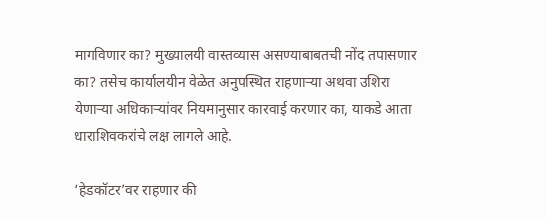मागविणार का? मुख्यालयी वास्तव्यास असण्याबाबतची नोंद तपासणार का? तसेच कार्यालयीन वेळेत अनुपस्थित राहणाऱ्या अथवा उशिरा येणाऱ्या अधिकाऱ्यांवर नियमानुसार कारवाई करणार का, याकडे आता धाराशिवकरांचे लक्ष लागले आहे.

‘हेडकॉटर’वर राहणार की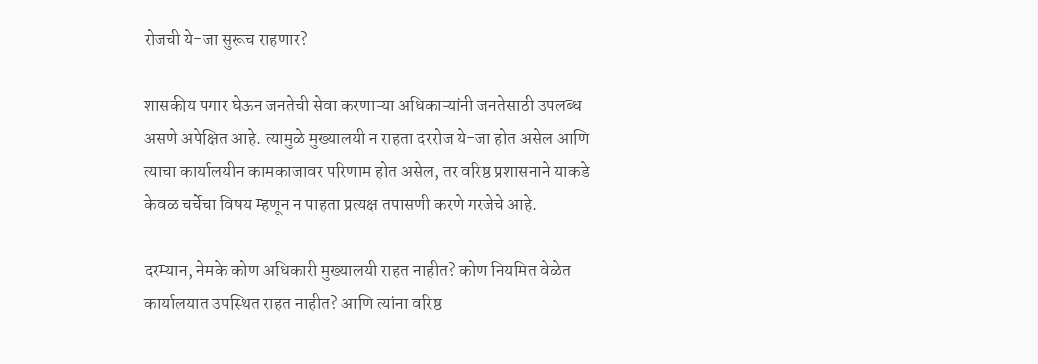रोजची ये-जा सुरूच राहणार?

शासकीय पगार घेऊन जनतेची सेवा करणाऱ्या अधिकाऱ्यांनी जनतेसाठी उपलब्ध असणे अपेक्षित आहे. त्यामुळे मुख्यालयी न राहता दररोज ये-जा होत असेल आणि त्याचा कार्यालयीन कामकाजावर परिणाम होत असेल, तर वरिष्ठ प्रशासनाने याकडे केवळ चर्चेचा विषय म्हणून न पाहता प्रत्यक्ष तपासणी करणे गरजेचे आहे.

दरम्यान, नेमके कोण अधिकारी मुख्यालयी राहत नाहीत? कोण नियमित वेळेत कार्यालयात उपस्थित राहत नाहीत? आणि त्यांना वरिष्ठ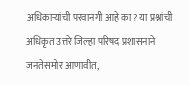अधिकाऱ्यांची परवानगी आहे का? या प्रश्नांची अधिकृत उत्तरे जिल्हा परिषद प्रशासनाने जनतेसमोर आणावीत,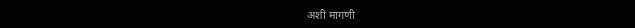अशी मागणी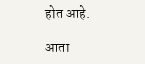होत आहे.

आता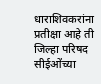धाराशिवकरांना प्रतीक्षा आहे ती जिल्हा परिषद सीईओंच्या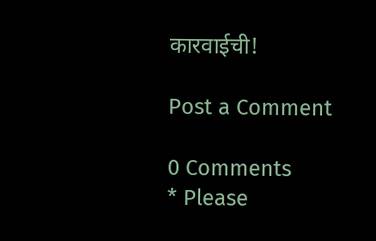कारवाईची!

Post a Comment

0 Comments
* Please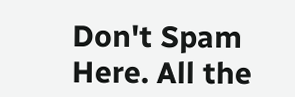Don't Spam Here. All the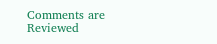Comments are Reviewed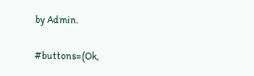by Admin.

#buttons=(Ok,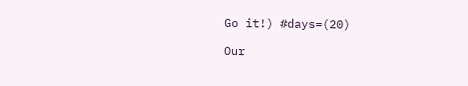Go it!) #days=(20)

Our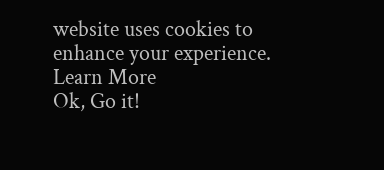website uses cookies to enhance your experience. Learn More
Ok, Go it!